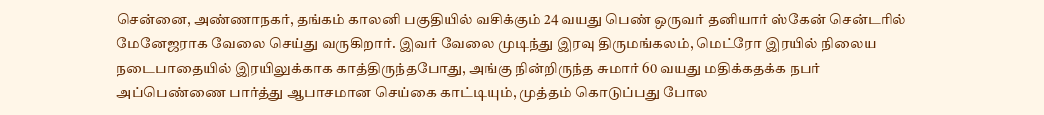சென்னை, அண்ணாநகர், தங்கம் காலனி பகுதியில் வசிக்கும் 24 வயது பெண் ஒருவர் தனியார் ஸ்கேன் சென்டரில் மேனேஜராக வேலை செய்து வருகிறார். இவர் வேலை முடிந்து இரவு திருமங்கலம், மெட்ரோ இரயில் நிலைய நடைபாதையில் இரயிலுக்காக காத்திருந்தபோது, அங்கு நின்றிருந்த சுமார் 60 வயது மதிக்கதக்க நபர் அப்பெண்ணை பார்த்து ஆபாசமான செய்கை காட்டியும், முத்தம் கொடுப்பது போல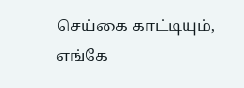செய்கை காட்டியும், எங்கே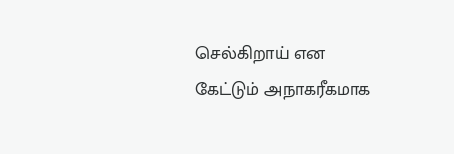செல்கிறாய் என கேட்டும் அநாகரீகமாக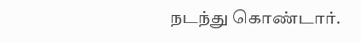நடந்து கொண்டார்.